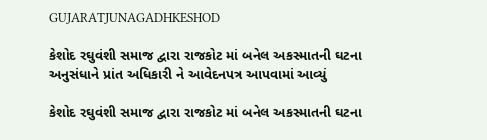GUJARATJUNAGADHKESHOD

કેશોદ રઘુવંશી સમાજ દ્વારા રાજકોટ માં બનેલ અકસ્માતની ઘટના અનુસંધાને પ્રાંત અધિકારી ને આવેદનપત્ર આપવામાં આવ્યું

કેશોદ રઘુવંશી સમાજ દ્વારા રાજકોટ માં બનેલ અકસ્માતની ઘટના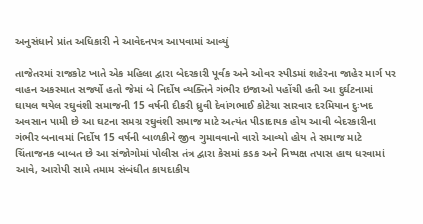અનુસંધાને પ્રાંત અધિકારી ને આવેદનપત્ર આપવામાં આવ્યું

તાજેતરમાં રાજકોટ ખાતે એક મહિલા દ્વારા બેદરકારી પૂર્વક અને ઓવર સ્પીડમાં શહેરના જાહેર માર્ગ પર વાહન અકસ્માત સર્જ્યો હતો જેમાં બે નિર્દોષ વ્યક્તિને ગંભીર ઇજાઓ પહોંચી હતી આ દુર્ઘટનામાં ઘાયલ થયેલ રઘુવંશી સમાજની 15 વર્ષની દીકરી ધ્રુવી દેવાંગભાઈ કોટેચા સારવાર દરમિયાન દુઃખદ અવસાન પામી છે આ ઘટના સમગ્ર રઘુવંશી સમાજ માટે અત્યંત પીડાદાયક હોય આવી બેદરકારીના ગંભીર બનાવમાં નિર્દોષ 15 વર્ષની બાળકીને જીવ ગુમાવવાનો વારો આવ્યો હોય તે સમાજ માટે ચિંતાજનક બાબત છે આ સંજોગોમાં પોલીસ તંત્ર દ્વારા કેસમાં કડક અને નિષ્પક્ષ તપાસ હાથ ધરવામાં આવે, આરોપી સામે તમામ સંબંધીત કાયદાકીય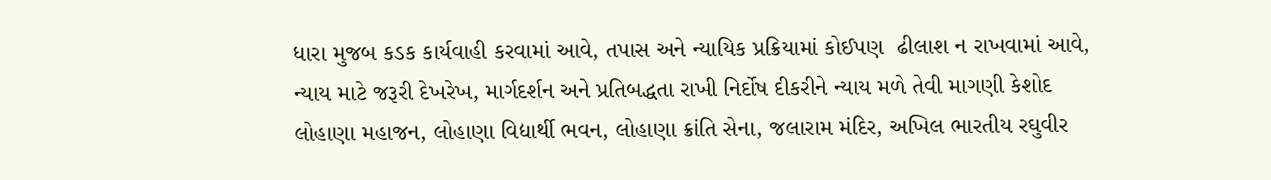ધારા મુજબ કડક કાર્યવાહી કરવામાં આવે, તપાસ અને ન્યાયિક પ્રક્રિયામાં કોઈપણ  ઢીલાશ ન રાખવામાં આવે, ન્યાય માટે જરૂરી દેખરેખ, માર્ગદર્શન અને પ્રતિબદ્ધતા રાખી નિર્દોષ દીકરીને ન્યાય મળે તેવી માગણી કેશોદ લોહાણા મહાજન, લોહાણા વિદ્યાર્થી ભવન, લોહાણા ક્રાંતિ સેના, જલારામ મંદિર, અખિલ ભારતીય રઘુવીર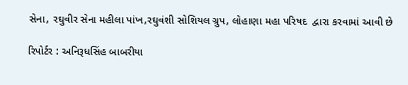સેના, રઘુવીર સેના મહીલા પાંખ,રઘુવંશી સોશિયલ ગ્રુપ, લોહાણા મહા પરિષદ  દ્વારા કરવામાં આવી છે

રિપોર્ટર : અનિરૂધસિંહ બાબરીયા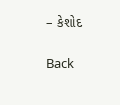– કેશોદ

Back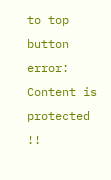to top button
error: Content is protected !!